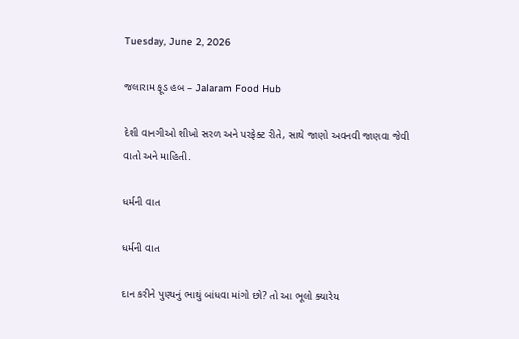Tuesday, June 2, 2026

જલારામ ફૂડ હબ – Jalaram Food Hub

દેશી વાનગીઓ શીખો સરળ અને પરફેક્ટ રીતે, સાથે જાણો અવનવી જાણવા જેવી વાતો અને માહિતી.

ધર્મની વાત

ધર્મની વાત

દાન કરીને પુણ્યનું ભાથું બાંધવા માંગો છો? તો આ ભૂલો ક્યારેય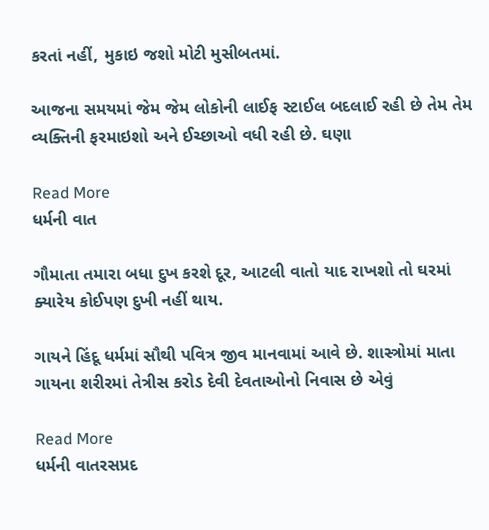કરતાં નહીં, મુકાઇ જશો મોટી મુસીબતમાં.

આજના સમયમાં જેમ જેમ લોકોની લાઈફ સ્ટાઈલ બદલાઈ રહી છે તેમ તેમ વ્યક્તિની ફરમાઇશો અને ઈચ્છાઓ વધી રહી છે. ઘણા

Read More
ધર્મની વાત

ગૌમાતા તમારા બધા દુખ કરશે દૂર, આટલી વાતો યાદ રાખશો તો ઘરમાં ક્યારેય કોઈપણ દુખી નહીં થાય.

ગાયને હિંદૂ ધર્મમાં સૌથી પવિત્ર જીવ માનવામાં આવે છે. શાસ્ત્રોમાં માતા ગાયના શરીરમાં તેત્રીસ કરોડ દેવી દેવતાઓનો નિવાસ છે એવું

Read More
ધર્મની વાતરસપ્રદ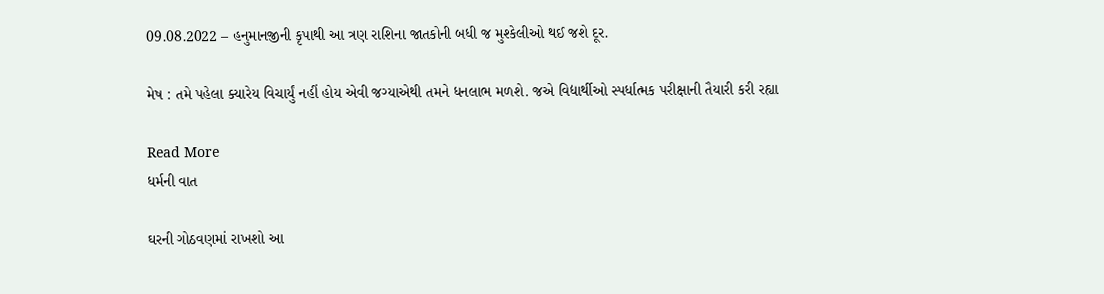09.08.2022 – હનુમાનજીની કૃપાથી આ ત્રણ રાશિના જાતકોની બધી જ મુશ્કેલીઓ થઈ જશે દૂર.

મેષ : તમે પહેલા ક્યારેય વિચાર્યું નહીં હોય એવી જગ્યાએથી તમને ધનલાભ મળશે. જએ વિદ્યાર્થીઓ સ્પર્ધાત્મક પરીક્ષાની તૈયારી કરી રહ્યા

Read More
ધર્મની વાત

ઘરની ગોઠવણમાં રાખશો આ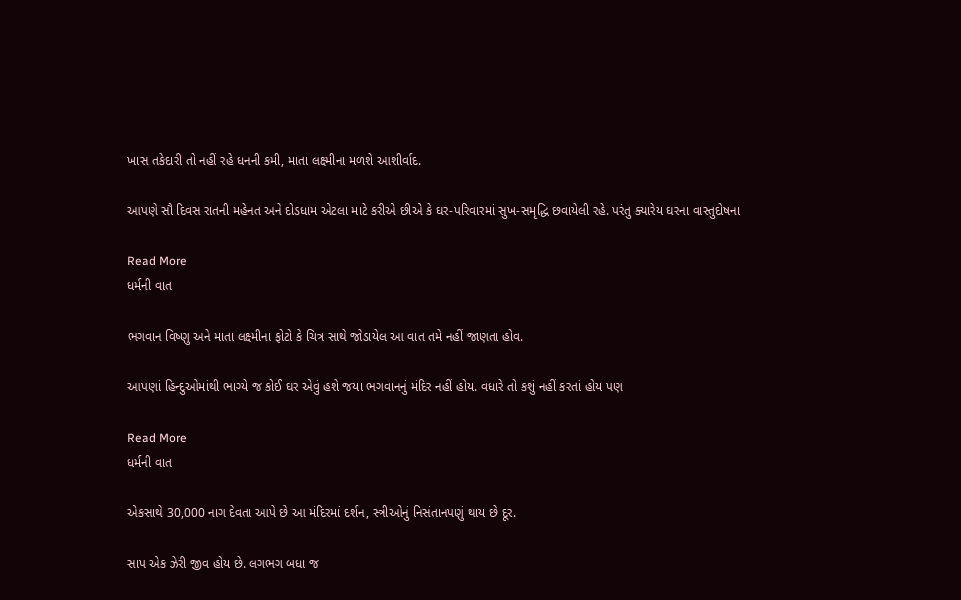ખાસ તકેદારી તો નહીં રહે ધનની કમી, માતા લક્ષ્મીના મળશે આશીર્વાદ.

આપણે સૌ દિવસ રાતની મહેનત અને દોડધામ એટલા માટે કરીએ છીએ કે ઘર-પરિવારમાં સુખ-સમૃદ્ધિ છવાયેલી રહે. પરંતુ ક્યારેય ઘરના વાસ્તુદોષના

Read More
ધર્મની વાત

ભગવાન વિષ્ણુ અને માતા લક્ષ્મીના ફોટો કે ચિત્ર સાથે જોડાયેલ આ વાત તમે નહીં જાણતા હોવ.

આપણાં હિન્દુઓમાંથી ભાગ્યે જ કોઈ ઘર એવું હશે જયા ભગવાનનું મંદિર નહીં હોય. વધારે તો કશું નહીં કરતાં હોય પણ

Read More
ધર્મની વાત

એકસાથે 30,000 નાગ દેવતા આપે છે આ મંદિરમાં દર્શન, સ્ત્રીઓનું નિસંતાનપણું થાય છે દૂર.

સાપ એક ઝેરી જીવ હોય છે. લગભગ બધા જ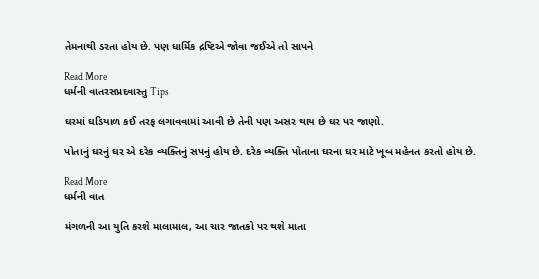તેમનાથી ડરતા હોય છે. પણ ધાર્મિક દ્રષ્ટિએ જોવા જઈએ તો સાપને

Read More
ધર્મની વાતરસપ્રદવાસ્તુ Tips

ઘરમાં ઘડિયાળ કઈ તરફ લગાવવામાં આવી છે તેની પણ અસર થાય છે ઘર પર જાણો.

પોતાનું ઘરનું ઘર એ દરેક વ્યક્તિનું સપનું હોય છે. દરેક વ્યક્તિ પોતાના ઘરના ઘર માટે ખૂબ મહેનત કરતો હોય છે.

Read More
ધર્મની વાત

મંગળની આ યુતિ કરશે માલામાલ, આ ચાર જાતકો પર થશે માતા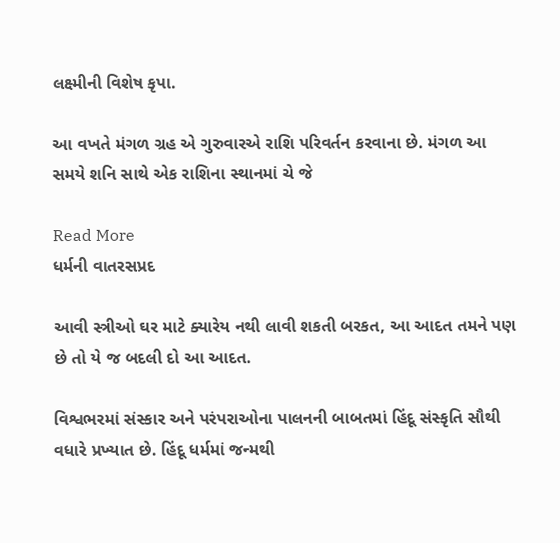લક્ષ્મીની વિશેષ કૃપા.

આ વખતે મંગળ ગ્રહ એ ગુરુવારએ રાશિ પરિવર્તન કરવાના છે. મંગળ આ સમયે શનિ સાથે એક રાશિના સ્થાનમાં ચે જે

Read More
ધર્મની વાતરસપ્રદ

આવી સ્ત્રીઓ ઘર માટે ક્યારેય નથી લાવી શકતી બરકત, આ આદત તમને પણ છે તો યે જ બદલી દો આ આદત.

વિશ્વભરમાં સંસ્કાર અને પરંપરાઓના પાલનની બાબતમાં હિંદૂ સંસ્કૃતિ સૌથી વધારે પ્રખ્યાત છે. હિંદૂ ધર્મમાં જન્મથી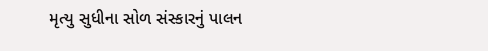મૃત્યુ સુધીના સોળ સંસ્કારનું પાલન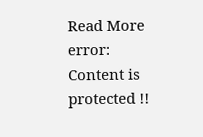Read More
error: Content is protected !!